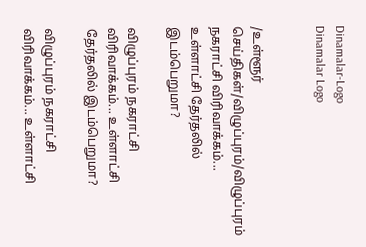Dinamalar-Logo
Dinamalar Logo


/உள்ளூர் செய்திகள்/விழுப்புரம்/விழுப்புரம் நகராட்சி விரிவாக்கம்... உள்ளாட்சி தேர்தலில் இடம்பெறுமா?

விழுப்புரம் நகராட்சி விரிவாக்கம்... உள்ளாட்சி தேர்தலில் இடம்பெறுமா?

விழுப்புரம் நகராட்சி விரிவாக்கம்... உள்ளாட்சி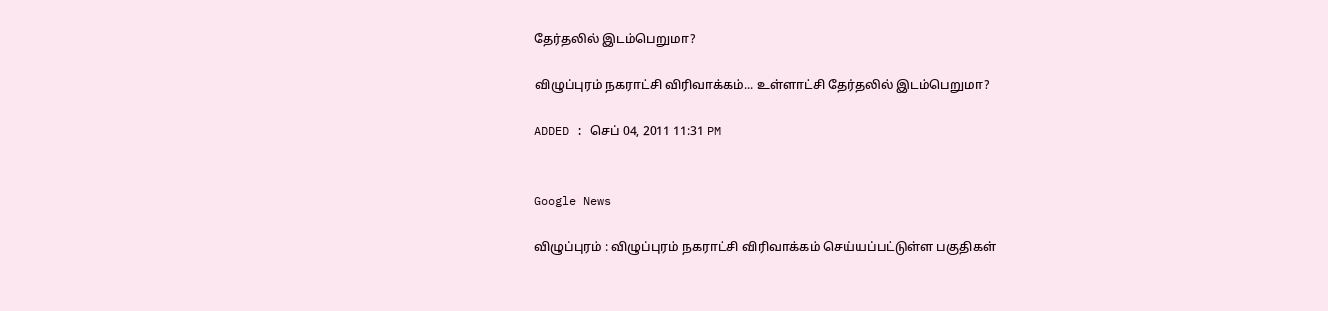தேர்தலில் இடம்பெறுமா?

விழுப்புரம் நகராட்சி விரிவாக்கம்... உள்ளாட்சி தேர்தலில் இடம்பெறுமா?

ADDED : செப் 04, 2011 11:31 PM


Google News

விழுப்புரம் : விழுப்புரம் நகராட்சி விரிவாக்கம் செய்யப்பட்டுள்ள பகுதிகள்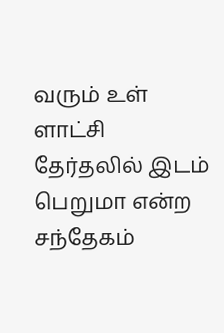வரும் உள் ளாட்சி தேர்தலில் இடம் பெறுமா என்ற சந்தேகம்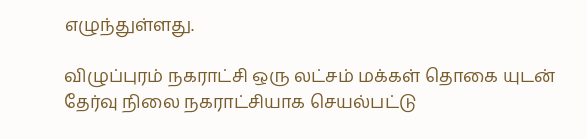எழுந்துள்ளது.

விழுப்புரம் நகராட்சி ஒரு லட்சம் மக்கள் தொகை யுடன் தேர்வு நிலை நகராட்சியாக செயல்பட்டு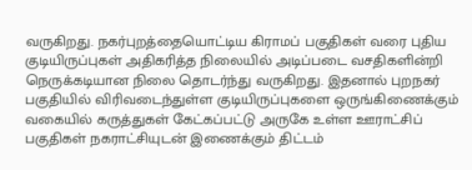வருகிறது. நகர்புறத்தையொட்டிய கிராமப் பகுதிகள் வரை புதிய குடியிருப்புகள் அதிகரித்த நிலையில் அடிப்படை வசதிகளின்றி நெருக்கடியான நிலை தொடர்ந்து வருகிறது. இதனால் புறநகர் பகுதியில் விரிவடைந்துள்ள குடியிருப்புகளை ஒருங்கிணைக்கும் வகையில் கருத்துகள் கேட்கப்பட்டு அருகே உள்ள ஊராட்சிப் பகுதிகள் நகராட்சியுடன் இணைக்கும் திட்டம்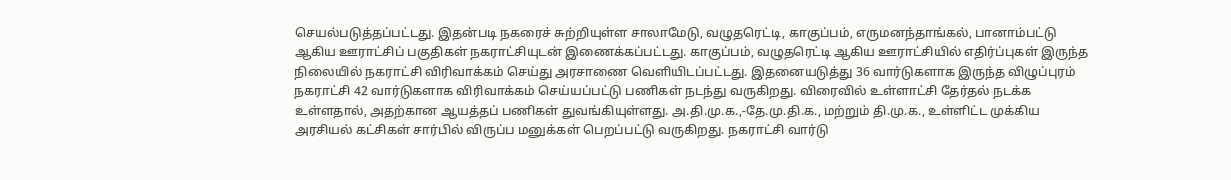செயல்படுத்தப்பட்டது. இதன்படி நகரைச் சுற்றியுள்ள சாலாமேடு, வழுதரெட்டி, காகுப்பம், எருமனந்தாங்கல், பானாம்பட்டு ஆகிய ஊராட்சிப் பகுதிகள் நகராட்சியுடன் இணைக்கப்பட்டது. காகுப்பம், வழுதரெட்டி ஆகிய ஊராட்சியில் எதிர்ப்புகள் இருந்த நிலையில் நகராட்சி விரிவாக்கம் செய்து அரசாணை வெளியிடப்பட்டது. இதனையடுத்து 36 வார்டுகளாக இருந்த விழுப்புரம் நகராட்சி 42 வார்டுகளாக விரிவாக்கம் செய்யப்பட்டு பணிகள் நடந்து வருகிறது. விரைவில் உள்ளாட்சி தேர்தல் நடக்க உள்ளதால், அதற்கான ஆயத்தப் பணிகள் துவங்கியுள்ளது. அ.தி.மு.க.,-தே.மு.தி.க., மற்றும் தி.மு.க., உள்ளிட்ட முக்கிய அரசியல் கட்சிகள் சார்பில் விருப்ப மனுக்கள் பெறப்பட்டு வருகிறது. நகராட்சி வார்டு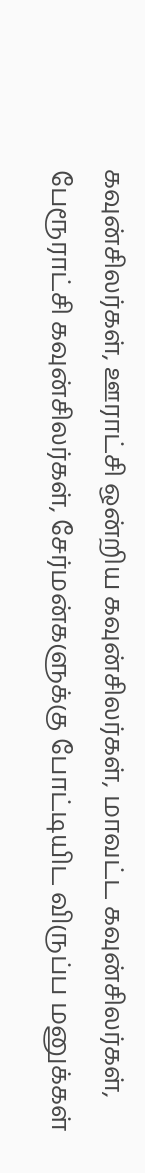கவுன்சிலர்கள், ஊராட்சி ஒன்றிய கவுன்சிலர்கள், மாவட்ட கவுன்சிலர்கள், பேரூராட்சி கவுன்சிலர்கள், சேர்மன்களுக்கு போட்டியிட விருப்ப மனுக்கள்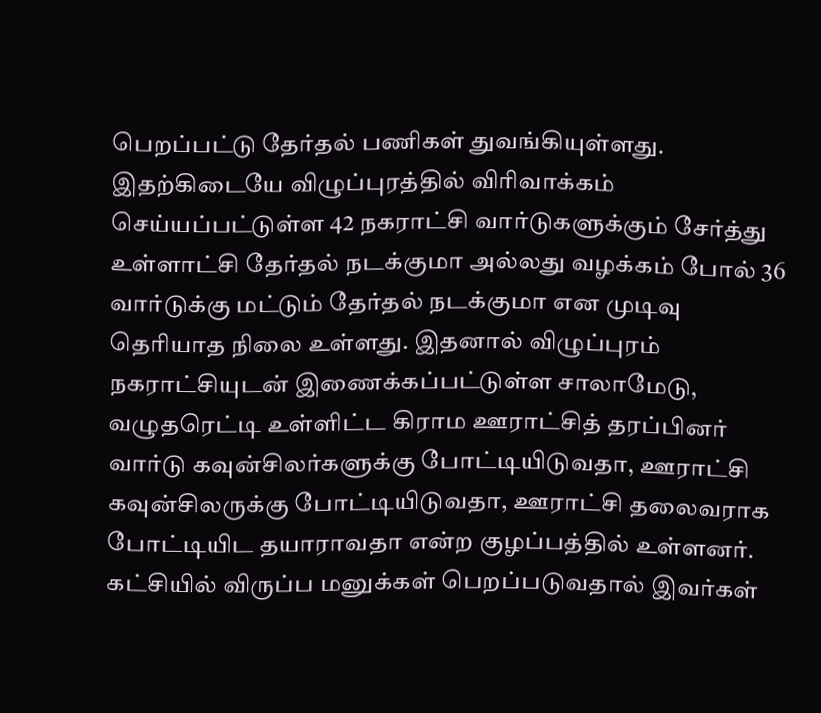பெறப்பட்டு தேர்தல் பணிகள் துவங்கியுள்ளது. இதற்கிடையே விழுப்புரத்தில் விரிவாக்கம் செய்யப்பட்டுள்ள 42 நகராட்சி வார்டுகளுக்கும் சேர்த்து உள்ளாட்சி தேர்தல் நடக்குமா அல்லது வழக்கம் போல் 36 வார்டுக்கு மட்டும் தேர்தல் நடக்குமா என முடிவு தெரியாத நிலை உள்ளது. இதனால் விழுப்புரம் நகராட்சியுடன் இணைக்கப்பட்டுள்ள சாலாமேடு, வழுதரெட்டி உள்ளிட்ட கிராம ஊராட்சித் தரப்பினர் வார்டு கவுன்சிலர்களுக்கு போட்டியிடுவதா, ஊராட்சி கவுன்சிலருக்கு போட்டியிடுவதா, ஊராட்சி தலைவராக போட்டியிட தயாராவதா என்ற குழப்பத்தில் உள்ளனர். கட்சியில் விருப்ப மனுக்கள் பெறப்படுவதால் இவர்கள்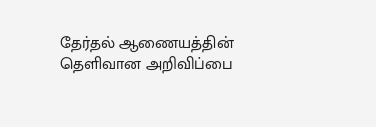தேர்தல் ஆணையத்தின் தெளிவான அறிவிப்பை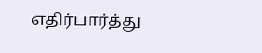எதிர்பார்த்து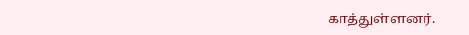காத்துள்ளனர்.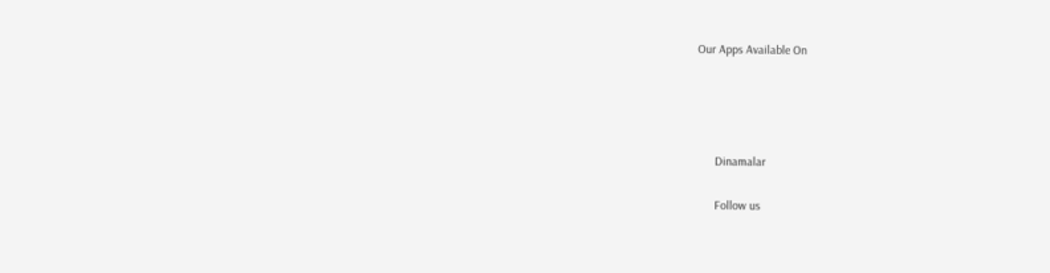Our Apps Available On




      Dinamalar

      Follow us